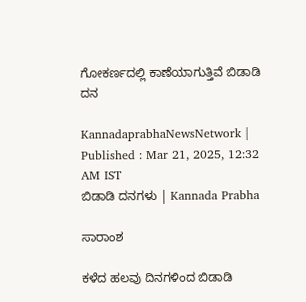ಗೋಕರ್ಣದಲ್ಲಿ ಕಾಣೆಯಾಗುತ್ತಿವೆ ಬಿಡಾಡಿ ದನ

KannadaprabhaNewsNetwork |
Published : Mar 21, 2025, 12:32 AM IST
ಬಿಡಾಡಿ ದನಗಳು | Kannada Prabha

ಸಾರಾಂಶ

ಕಳೆದ ಹಲವು ದಿನಗಳಿಂದ ಬಿಡಾಡಿ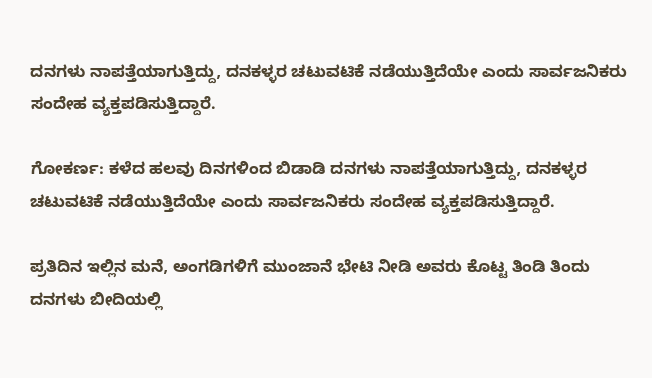ದನಗಳು ನಾಪತ್ತೆಯಾಗುತ್ತಿದ್ದು, ದನಕಳ್ಳರ ಚಟುವಟಿಕೆ ನಡೆಯುತ್ತಿದೆಯೇ ಎಂದು ಸಾರ್ವಜನಿಕರು ಸಂದೇಹ ವ್ಯಕ್ತಪಡಿಸುತ್ತಿದ್ದಾರೆ.

ಗೋಕರ್ಣ: ಕಳೆದ ಹಲವು ದಿನಗಳಿಂದ ಬಿಡಾಡಿ ದನಗಳು ನಾಪತ್ತೆಯಾಗುತ್ತಿದ್ದು, ದನಕಳ್ಳರ ಚಟುವಟಿಕೆ ನಡೆಯುತ್ತಿದೆಯೇ ಎಂದು ಸಾರ್ವಜನಿಕರು ಸಂದೇಹ ವ್ಯಕ್ತಪಡಿಸುತ್ತಿದ್ದಾರೆ.

ಪ್ರತಿದಿನ ಇಲ್ಲಿನ ಮನೆ, ಅಂಗಡಿಗಳಿಗೆ ಮುಂಜಾನೆ ಭೇಟಿ ನೀಡಿ ಅವರು ಕೊಟ್ಟ ತಿಂಡಿ ತಿಂದು ದನಗಳು ಬೀದಿಯಲ್ಲಿ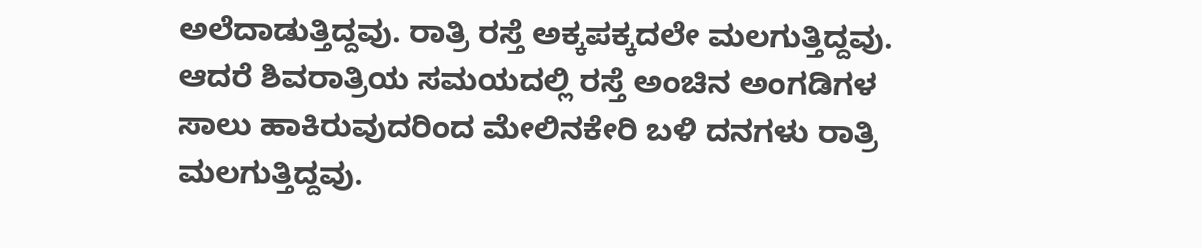ಅಲೆದಾಡುತ್ತಿದ್ದವು. ರಾತ್ರಿ ರಸ್ತೆ ಅಕ್ಕಪಕ್ಕದಲೇ ಮಲಗುತ್ತಿದ್ದವು. ಆದರೆ ಶಿವರಾತ್ರಿಯ ಸಮಯದಲ್ಲಿ ರಸ್ತೆ ಅಂಚಿನ ಅಂಗಡಿಗಳ ಸಾಲು ಹಾಕಿರುವುದರಿಂದ ಮೇಲಿನಕೇರಿ ಬಳಿ ದನಗಳು ರಾತ್ರಿ ಮಲಗುತ್ತಿದ್ದವು.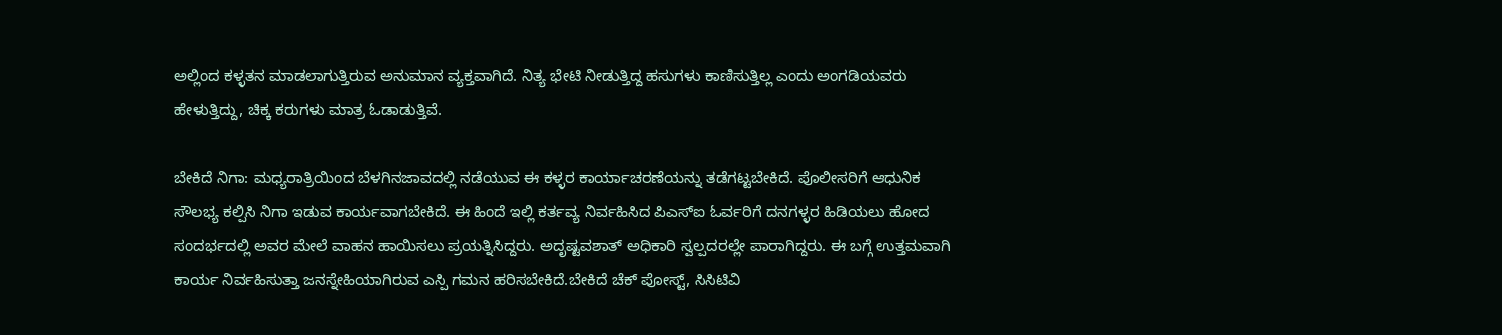ಅಲ್ಲಿಂದ ಕಳ್ಳತನ ಮಾಡಲಾಗುತ್ತಿರುವ ಅನುಮಾನ ವ್ಯಕ್ತವಾಗಿದೆ. ನಿತ್ಯ ಭೇಟಿ ನೀಡುತ್ತಿದ್ದ ಹಸುಗಳು ಕಾಣಿಸುತ್ತಿಲ್ಲ ಎಂದು ಅಂಗಡಿಯವರು ಹೇಳುತ್ತಿದ್ದು, ಚಿಕ್ಕ ಕರುಗಳು ಮಾತ್ರ ಓಡಾಡುತ್ತಿವೆ.

ಬೇಕಿದೆ ನಿಗಾ: ಮಧ್ಯರಾತ್ರಿಯಿಂದ ಬೆಳಗಿನಜಾವದಲ್ಲಿ ನಡೆಯುವ ಈ ಕಳ್ಳರ ಕಾರ್ಯಾಚರಣೆಯನ್ನು ತಡೆಗಟ್ಟಬೇಕಿದೆ. ಪೊಲೀಸರಿಗೆ ಆಧುನಿಕ ಸೌಲಭ್ಯ ಕಲ್ಪಿಸಿ ನಿಗಾ ಇಡುವ ಕಾರ್ಯವಾಗಬೇಕಿದೆ. ಈ ಹಿಂದೆ ಇಲ್ಲಿ ಕರ್ತವ್ಯ ನಿರ್ವಹಿಸಿದ ಪಿಎಸ್‌ಐ ಓರ್ವರಿಗೆ ದನಗಳ್ಳರ ಹಿಡಿಯಲು ಹೋದ ಸಂದರ್ಭದಲ್ಲಿ ಅವರ ಮೇಲೆ ವಾಹನ ಹಾಯಿಸಲು ಪ್ರಯತ್ನಿಸಿದ್ದರು. ಅದೃಷ್ಟವಶಾತ್ ಅಧಿಕಾರಿ ಸ್ವಲ್ಪದರಲ್ಲೇ ಪಾರಾಗಿದ್ದರು. ಈ ಬಗ್ಗೆ ಉತ್ತಮವಾಗಿ ಕಾರ್ಯ ನಿರ್ವಹಿಸುತ್ತಾ ಜನಸ್ನೇಹಿಯಾಗಿರುವ ಎಸ್ಪಿ ಗಮನ ಹರಿಸಬೇಕಿದೆ.ಬೇಕಿದೆ ಚೆಕ್ ಪೋಸ್ಟ್, ಸಿಸಿಟಿವಿ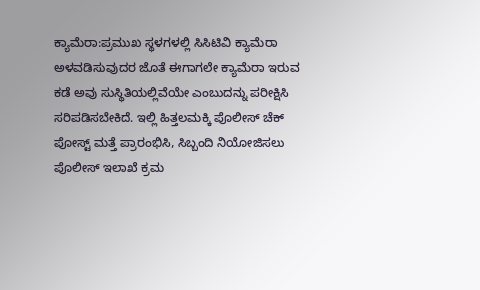ಕ್ಯಾಮೆರಾ:ಪ್ರಮುಖ ಸ್ಥಳಗಳಲ್ಲಿ ಸಿಸಿಟಿವಿ ಕ್ಯಾಮೆರಾ ಅಳವಡಿಸುವುದರ ಜೊತೆ ಈಗಾಗಲೇ ಕ್ಯಾಮೆರಾ ಇರುವ ಕಡೆ ಅವು ಸುಸ್ಥಿತಿಯಲ್ಲಿವೆಯೇ ಎಂಬುದನ್ನು ಪರೀಕ್ಷಿಸಿ ಸರಿಪಡಿಸಬೇಕಿದೆ. ಇಲ್ಲಿ ಹಿತ್ತಲಮಕ್ಕಿ ಪೊಲೀಸ್ ಚೆಕ್ ಪೋಸ್ಟ್‌ ಮತ್ತೆ ಪ್ರಾರಂಭಿಸಿ, ಸಿಬ್ಬಂದಿ ನಿಯೋಜಿಸಲು ಪೊಲೀಸ್ ಇಲಾಖೆ ಕ್ರಮ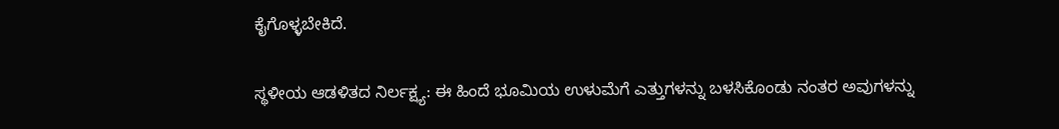ಕೈಗೊಳ್ಳಬೇಕಿದೆ.

ಸ್ಥಳೀಯ ಆಡಳಿತದ ನಿರ್ಲಕ್ಷ್ಯ: ಈ ಹಿಂದೆ ಭೂಮಿಯ ಉಳುಮೆಗೆ ಎತ್ತುಗಳನ್ನು ಬಳಸಿಕೊಂಡು ನಂತರ ಅವುಗಳನ್ನು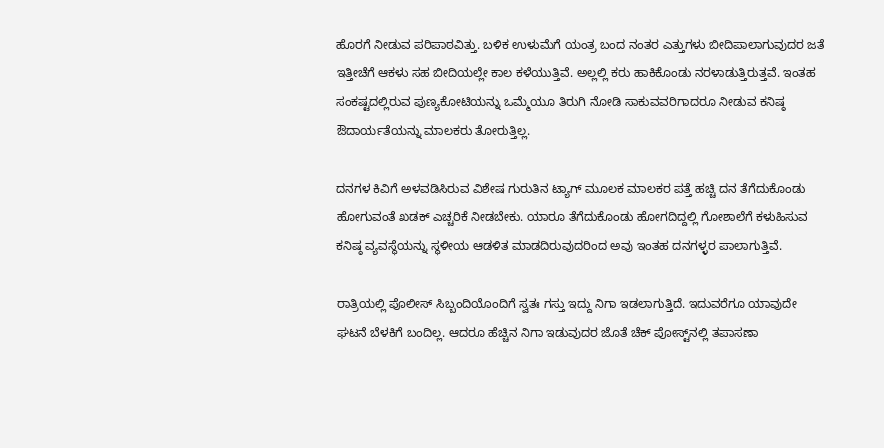ಹೊರಗೆ ನೀಡುವ ಪರಿಪಾಠವಿತ್ತು. ಬಳಿಕ ಉಳುಮೆಗೆ ಯಂತ್ರ ಬಂದ ನಂತರ ಎತ್ತುಗಳು ಬೀದಿಪಾಲಾಗುವುದರ ಜತೆ ಇತ್ತೀಚೆಗೆ ಆಕಳು ಸಹ ಬೀದಿಯಲ್ಲೇ ಕಾಲ ಕಳೆಯುತ್ತಿವೆ. ಅಲ್ಲಲ್ಲಿ ಕರು ಹಾಕಿಕೊಂಡು ನರಳಾಡುತ್ತಿರುತ್ತವೆ. ಇಂತಹ ಸಂಕಷ್ಟದಲ್ಲಿರುವ ಪುಣ್ಯಕೋಟಿಯನ್ನು ಒಮ್ಮೆಯೂ ತಿರುಗಿ ನೋಡಿ ಸಾಕುವವರಿಗಾದರೂ ನೀಡುವ ಕನಿಷ್ಠ ಔದಾರ್ಯತೆಯನ್ನು ಮಾಲಕರು ತೋರುತ್ತಿಲ್ಲ.

ದನಗಳ ಕಿವಿಗೆ ಅಳವಡಿಸಿರುವ ವಿಶೇಷ ಗುರುತಿನ ಟ್ಯಾಗ್ ಮೂಲಕ ಮಾಲಕರ ಪತ್ತೆ ಹಚ್ಚಿ ದನ ತೆಗೆದುಕೊಂಡು ಹೋಗುವಂತೆ ಖಡಕ್ ಎಚ್ಚರಿಕೆ ನೀಡಬೇಕು. ಯಾರೂ ತೆಗೆದುಕೊಂಡು ಹೋಗದಿದ್ದಲ್ಲಿ ಗೋಶಾಲೆಗೆ ಕಳುಹಿಸುವ ಕನಿಷ್ಠ ವ್ಯವಸ್ಥೆಯನ್ನು ಸ್ಥಳೀಯ ಆಡಳಿತ ಮಾಡದಿರುವುದರಿಂದ ಅವು ಇಂತಹ ದನಗಳ್ಳರ ಪಾಲಾಗುತ್ತಿವೆ.

ರಾತ್ರಿಯಲ್ಲಿ ಪೊಲೀಸ್ ಸಿಬ್ಬಂದಿಯೊಂದಿಗೆ ಸ್ವತಃ ಗಸ್ತು ಇದ್ದು ನಿಗಾ ಇಡಲಾಗುತ್ತಿದೆ. ಇದುವರೆಗೂ ಯಾವುದೇ ಘಟನೆ ಬೆಳಕಿಗೆ ಬಂದಿಲ್ಲ. ಆದರೂ ಹೆಚ್ಚಿನ ನಿಗಾ ಇಡುವುದರ ಜೊತೆ ಚೆಕ್ ಪೋಸ್ಟ್‌ನಲ್ಲಿ ತಪಾಸಣಾ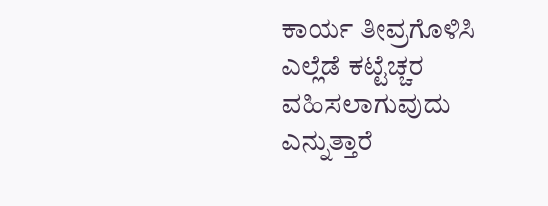ಕಾರ್ಯ ತೀವ್ರಗೊಳಿಸಿ ಎಲ್ಲೆಡೆ ಕಟ್ಟೆಚ್ಚರ ವಹಿಸಲಾಗುವುದು ಎನ್ನುತ್ತಾರೆ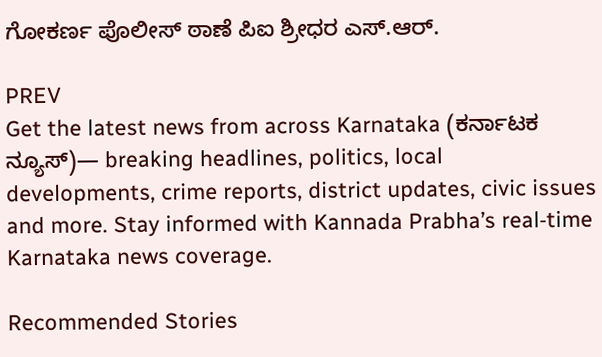ಗೋಕರ್ಣ ಪೊಲೀಸ್ ಠಾಣೆ ಪಿಐ ಶ್ರೀಧರ ಎಸ್‌.ಆರ್.

PREV
Get the latest news from across Karnataka (ಕರ್ನಾಟಕ ನ್ಯೂಸ್)— breaking headlines, politics, local developments, crime reports, district updates, civic issues and more. Stay informed with Kannada Prabha’s real‑time Karnataka news coverage.

Recommended Stories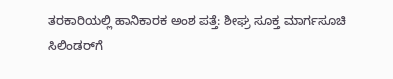ತರಕಾರಿಯಲ್ಲಿ ಹಾನಿಕಾರಕ ಅಂಶ ಪತ್ತೆ: ಶೀಘ್ರ ಸೂಕ್ತ ಮಾರ್ಗಸೂಚಿ
ಸಿಲಿಂಡರ್‌ಗೆ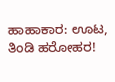ಹಾಹಾಕಾರ: ಊಟ, ತಿಂಡಿ ಹರೋಹರ!